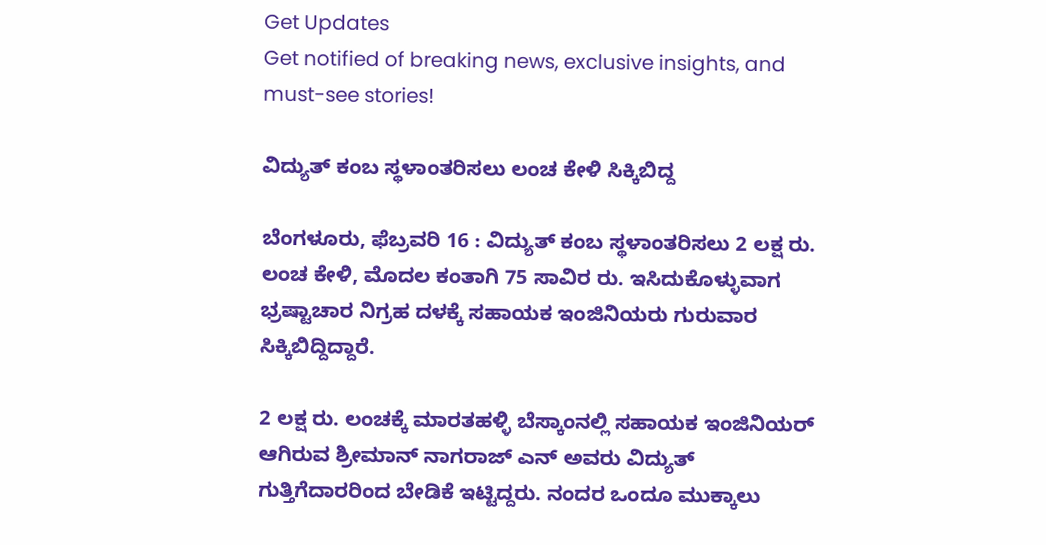Get Updates
Get notified of breaking news, exclusive insights, and must-see stories!

ವಿದ್ಯುತ್ ಕಂಬ ಸ್ಥಳಾಂತರಿಸಲು ಲಂಚ ಕೇಳಿ ಸಿಕ್ಕಿಬಿದ್ದ

ಬೆಂಗಳೂರು, ಫೆಬ್ರವರಿ 16 : ವಿದ್ಯುತ್ ಕಂಬ ಸ್ಥಳಾಂತರಿಸಲು 2 ಲಕ್ಷ ರು. ಲಂಚ ಕೇಳಿ, ಮೊದಲ ಕಂತಾಗಿ 75 ಸಾವಿರ ರು. ಇಸಿದುಕೊಳ್ಳುವಾಗ ಭ್ರಷ್ಟಾಚಾರ ನಿಗ್ರಹ ದಳಕ್ಕೆ ಸಹಾಯಕ ಇಂಜಿನಿಯರು ಗುರುವಾರ ಸಿಕ್ಕಿಬಿದ್ದಿದ್ದಾರೆ.

2 ಲಕ್ಷ ರು. ಲಂಚಕ್ಕೆ ಮಾರತಹಳ್ಳಿ ಬೆಸ್ಕಾಂನಲ್ಲಿ ಸಹಾಯಕ ಇಂಜಿನಿಯರ್ ಆಗಿರುವ ಶ್ರೀಮಾನ್ ನಾಗರಾಜ್ ಎನ್ ಅವರು ವಿದ್ಯುತ್ ಗುತ್ತಿಗೆದಾರರಿಂದ ಬೇಡಿಕೆ ಇಟ್ಟಿದ್ದರು. ನಂದರ ಒಂದೂ ಮುಕ್ಕಾಲು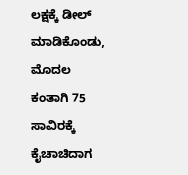ಲಕ್ಷಕ್ಕೆ ಡೀಲ್ ಮಾಡಿಕೊಂಡು, ಮೊದಲ ಕಂತಾಗಿ 75 ಸಾವಿರಕ್ಕೆ ಕೈಚಾಚಿದಾಗ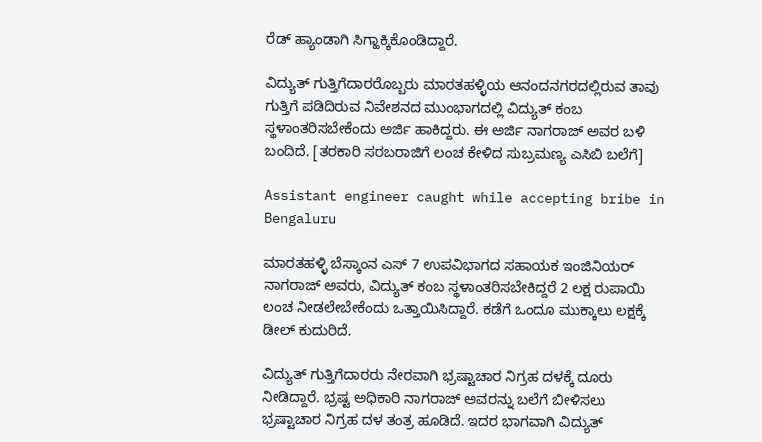ರೆಡ್ ಹ್ಯಾಂಡಾಗಿ ಸಿಗ್ಹಾಕ್ಕಿಕೊಂಡಿದ್ದಾರೆ.

ವಿದ್ಯುತ್ ಗುತ್ತಿಗೆದಾರರೊಬ್ಬರು ಮಾರತಹಳ್ಳಿಯ ಆನಂದನಗರದಲ್ಲಿರುವ ತಾವು ಗುತ್ತಿಗೆ ಪಡಿದಿರುವ ನಿವೇಶನದ ಮುಂಭಾಗದಲ್ಲಿ ವಿದ್ಯುತ್ ಕಂಬ ಸ್ಥಳಾಂತರಿಸಬೇಕೆಂದು ಅರ್ಜಿ ಹಾಕಿದ್ದರು. ಈ ಅರ್ಜಿ ನಾಗರಾಜ್ ಅವರ ಬಳಿ ಬಂದಿದೆ. [ತರಕಾರಿ ಸರಬರಾಜಿಗೆ ಲಂಚ ಕೇಳಿದ ಸುಬ್ರಮಣ್ಯ ಎಸಿಬಿ ಬಲೆಗೆ]

Assistant engineer caught while accepting bribe in Bengaluru

ಮಾರತಹಳ್ಳಿ ಬೆಸ್ಕಾಂನ ಎಸ್ 7 ಉಪವಿಭಾಗದ ಸಹಾಯಕ ಇಂಜಿನಿಯರ್ ನಾಗರಾಜ್ ಅವರು, ವಿದ್ಯುತ್ ಕಂಬ ಸ್ಥಳಾಂತರಿಸಬೇಕಿದ್ದರೆ 2 ಲಕ್ಷ ರುಪಾಯಿ ಲಂಚ ನೀಡಲೇಬೇಕೆಂದು ಒತ್ತಾಯಿಸಿದ್ದಾರೆ. ಕಡೆಗೆ ಒಂದೂ ಮುಕ್ಕಾಲು ಲಕ್ಷಕ್ಕೆ ಡೀಲ್ ಕುದುರಿದೆ.

ವಿದ್ಯುತ್ ಗುತ್ತಿಗೆದಾರರು ನೇರವಾಗಿ ಭ್ರಷ್ಟಾಚಾರ ನಿಗ್ರಹ ದಳಕ್ಕೆ ದೂರು ನೀಡಿದ್ದಾರೆ. ಭ್ರಷ್ಟ ಅಧಿಕಾರಿ ನಾಗರಾಜ್ ಅವರನ್ನು ಬಲೆಗೆ ಬೀಳಿಸಲು ಭ್ರಷ್ಟಾಚಾರ ನಿಗ್ರಹ ದಳ ತಂತ್ರ ಹೂಡಿದೆ. ಇದರ ಭಾಗವಾಗಿ ವಿದ್ಯುತ್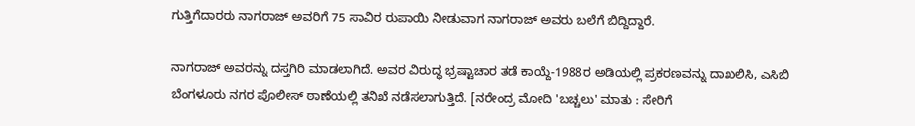ಗುತ್ತಿಗೆದಾರರು ನಾಗರಾಜ್ ಅವರಿಗೆ 75 ಸಾವಿರ ರುಪಾಯಿ ನೀಡುವಾಗ ನಾಗರಾಜ್ ಅವರು ಬಲೆಗೆ ಬಿದ್ದಿದ್ದಾರೆ.

ನಾಗರಾಜ್ ಅವರನ್ನು ದಸ್ತಗಿರಿ ಮಾಡಲಾಗಿದೆ. ಅವರ ವಿರುದ್ಧ ಭ್ರಷ್ಟಾಚಾರ ತಡೆ ಕಾಯ್ದೆ-1988ರ ಅಡಿಯಲ್ಲಿ ಪ್ರಕರಣವನ್ನು ದಾಖಲಿಸಿ, ಎಸಿಬಿ ಬೆಂಗಳೂರು ನಗರ ಪೊಲೀಸ್ ಠಾಣೆಯಲ್ಲಿ ತನಿಖೆ ನಡೆಸಲಾಗುತ್ತಿದೆ. [ನರೇಂದ್ರ ಮೋದಿ 'ಬಚ್ಚಲು' ಮಾತು : ಸೇರಿಗೆ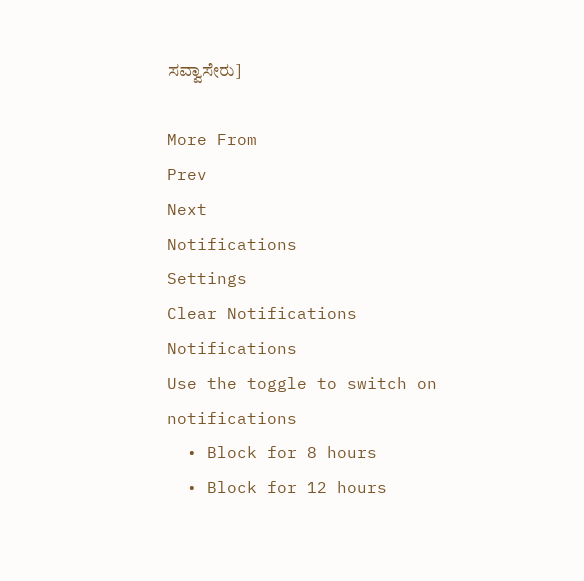ಸವ್ವಾಸೇರು]

More From
Prev
Next
Notifications
Settings
Clear Notifications
Notifications
Use the toggle to switch on notifications
  • Block for 8 hours
  • Block for 12 hours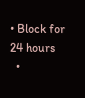• Block for 24 hours
  •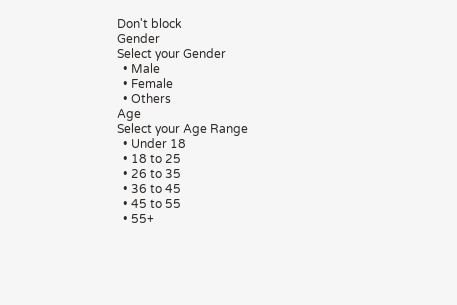Don't block
Gender
Select your Gender
  • Male
  • Female
  • Others
Age
Select your Age Range
  • Under 18
  • 18 to 25
  • 26 to 35
  • 36 to 45
  • 45 to 55
  • 55+